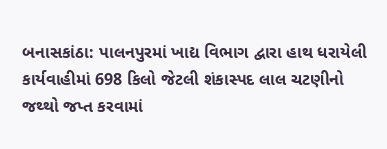બનાસકાંઠા: પાલનપુરમાં ખાદ્ય વિભાગ દ્વારા હાથ ધરાયેલી કાર્યવાહીમાં 698 કિલો જેટલી શંકાસ્પદ લાલ ચટણીનો જથ્થો જપ્ત કરવામાં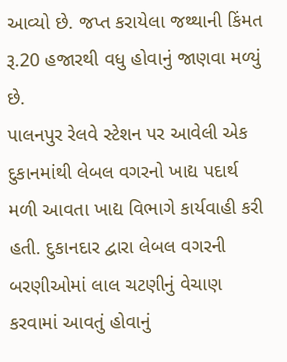આવ્યો છે. જપ્ત કરાયેલા જથ્થાની કિંમત રૂ.20 હજારથી વધુ હોવાનું જાણવા મળ્યું છે.
પાલનપુર રેલવે સ્ટેશન પર આવેલી એક દુકાનમાંથી લેબલ વગરનો ખાદ્ય પદાર્થ મળી આવતા ખાદ્ય વિભાગે કાર્યવાહી કરી હતી. દુકાનદાર દ્વારા લેબલ વગરની બરણીઓમાં લાલ ચટણીનું વેચાણ કરવામાં આવતું હોવાનું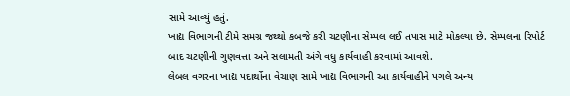સામે આવ્યું હતું.
ખાદ્ય વિભાગની ટીમે સમગ્ર જથ્થો કબજે કરી ચટણીના સેમ્પલ લઈ તપાસ માટે મોકલ્યા છે. સેમ્પલના રિપોર્ટ બાદ ચટણીની ગુણવત્તા અને સલામતી અંગે વધુ કાર્યવાહી કરવામાં આવશે.
લેબલ વગરના ખાદ્ય પદાર્થોના વેચાણ સામે ખાદ્ય વિભાગની આ કાર્યવાહીને પગલે અન્ય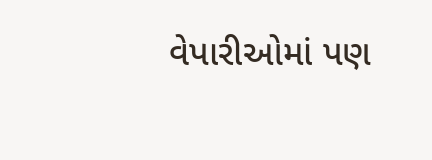વેપારીઓમાં પણ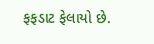ફફડાટ ફેલાયો છે.